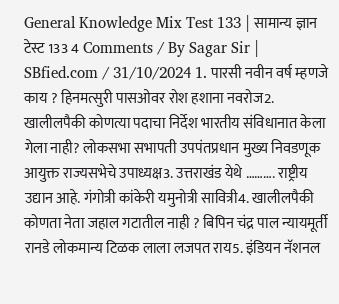General Knowledge Mix Test 133 | सामान्य ज्ञान टेस्ट 133 4 Comments / By Sagar Sir | SBfied.com / 31/10/2024 1. पारसी नवीन वर्ष म्हणजे काय ? हिनमत्सुरी पासओवर रोश हशाना नवरोज2. खालीलपैकी कोणत्या पदाचा निर्देश भारतीय संविधानात केला गेला नाही? लोकसभा सभापती उपपंतप्रधान मुख्य निवडणूक आयुक्त राज्यसभेचे उपाध्यक्ष3. उत्तराखंड येथे ………. राष्ट्रीय उद्यान आहे. गंगोत्री कांकेरी यमुनोत्री सावित्री4. खालीलपैकी कोणता नेता जहाल गटातील नाही ? बिपिन चंद्र पाल न्यायमूर्ती रानडे लोकमान्य टिळक लाला लजपत राय5. इंडियन नॅशनल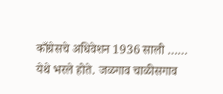काँग्रेसचे अधिवेशन 1936 साली …… येथे भरले होते. जळगाव चाळीसगाव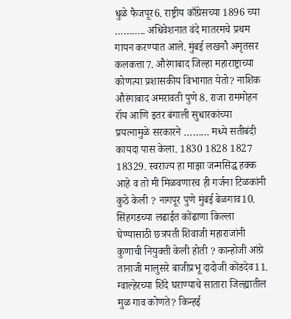धुळे फैजपूर6. राष्ट्रीय काँग्रेसच्या 1896 च्या ……….. अधिवेशनात वंदे मातरमचे प्रथम गायन करण्यात आले. मुंबई लखनौ अमृतसर कलकत्ता7. औरंगाबाद जिल्हा महाराष्ट्राच्या कोणत्या प्रशासकीय विभागात येतो? नाशिक औरंगाबाद अमरावती पुणे8. राजा राममोहन रॉय आणि इतर बंगाली सुधारकांच्या प्रयत्नामुळे सरकारने ……… मध्ये सतीबंदी कायदा पास केला. 1830 1828 1827 18329. स्वराज्य हा माझा जन्मसिद्ध हक्क आहे व तो मी मिळवणारच ही गर्जना टिळकांनी कुठे केली ? नागपूर पुणे मुंबई बेळगाव10. सिंहगडच्या लढाईत कोंढाणा किल्ला घेण्यासाठी छत्रपती शिवाजी महाराजांनी कुणाची नियुक्ती केली होती ? कान्होजी आंग्रे तानाजी मालुसरे बाजीप्रभू दादोजी कोंडदेव11. ग्वाल्हेरच्या शिंदे घराण्याचे सातारा जिल्ह्यातील मुळ गाव कोणते? किन्हई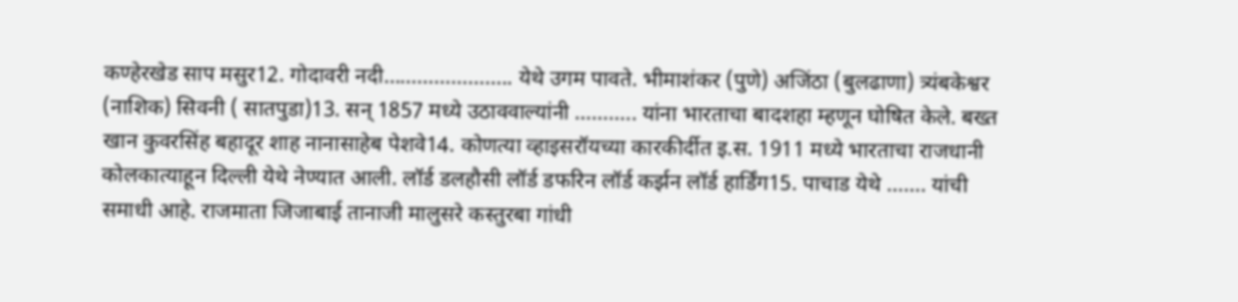कण्हेरखेड साप मसुर12. गोदावरी नदी………………….. येथे उगम पावते. भीमाशंकर (पुणे) अजिंठा (बुलढाणा) त्र्यंबकेश्वर (नाशिक) सिवनी ( सातपुडा)13. सन् 1857 मध्ये उठाववाल्यांनी ……….. यांना भारताचा बादशहा म्हणून घोषित केले. बख्त खान कुवरसिंह बहादूर शाह नानासाहेब पेशवे14. कोणत्या व्हाइसरॉयच्या कारकीर्दीत इ.स. 1911 मध्ये भारताचा राजधानी कोलकात्याहून दिल्ली येथे नेण्यात आली. लॉर्ड डलहौसी लॉर्ड डफरिन लॉर्ड कर्झन लॉर्ड हार्डिंग15. पाचाड येथे ……. यांची समाधी आहे. राजमाता जिजाबाई तानाजी मालुसरे कस्तुरबा गांधी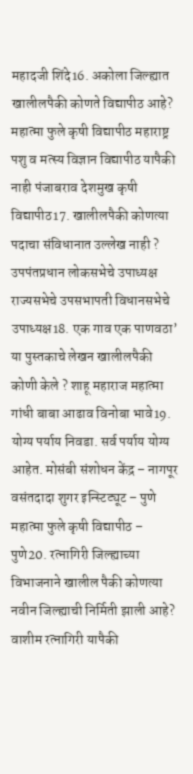महादजी शिंदे16. अकोला जिल्ह्यात खालीलपैकी कोणते विद्यापीठ आहे? महात्मा फुले कृषी विद्यापीठ महाराष्ट्र पशु व मत्स्य विज्ञान विद्यापीठ यापैकी नाही पंजाबराव देशमुख कृषी विद्यापीठ17. खालीलपैकी कोणत्या पदाचा संविधानात उल्लेख नाही ? उपपंतप्रधान लोकसभेचे उपाध्यक्ष राज्यसभेचे उपसभापती विधानसभेचे उपाध्यक्ष18. एक गाव एक पाणवठा’ या पुस्तकाचे लेखन खालीलपैकी कोणी केले ? शाहू महाराज महात्मा गांधी बाबा आढाव विनोबा भावे19. योग्य पर्याय निवडा. सर्व पर्याय योग्य आहेत. मोसंबी संशोधन केंद्र – नागपूर वसंतदादा शुगर इन्स्टिट्यूट – पुणे महात्मा फुले कृषी विद्यापीठ – पुणे20. रत्नागिरी जिल्ह्याच्या विभाजनाने खालील पैकी कोणत्या नवीन जिल्ह्याची निर्मिती झाली आहे? वाशीम रत्नागिरी यापैकी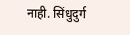नाही. सिंधुदुर्ग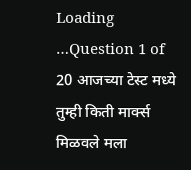Loading …Question 1 of 20 आजच्या टेस्ट मध्ये तुम्ही किती मार्क्स मिळवले मला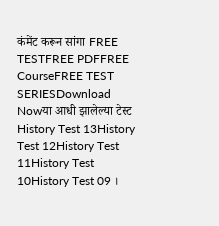कंमेंट करून सांगा FREE TESTFREE PDFFREE CourseFREE TEST SERIESDownload Nowया आधी झालेल्या टेस्ट History Test 13History Test 12History Test 11History Test 10History Test 09 ।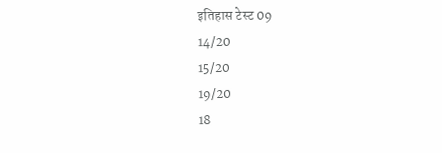इतिहास टेस्ट 09
14/20
15/20
19/20
18